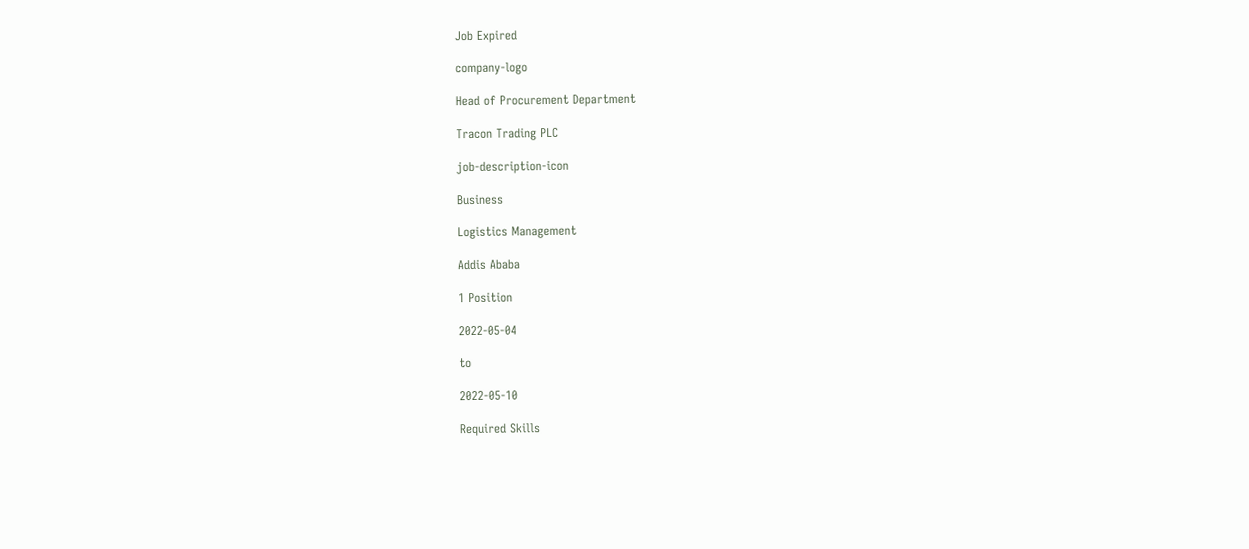Job Expired

company-logo

Head of Procurement Department

Tracon Trading PLC

job-description-icon

Business

Logistics Management

Addis Ababa

1 Position

2022-05-04

to

2022-05-10

Required Skills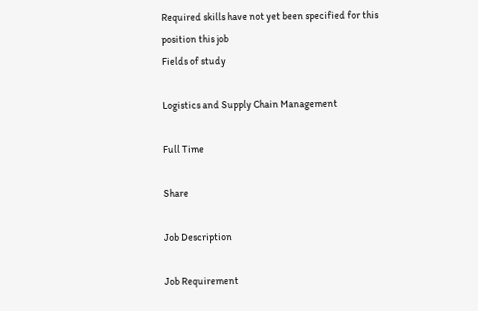Required skills have not yet been specified for this position this job
Fields of study

Logistics and Supply Chain Management

Full Time

Share

Job Description

Job Requirement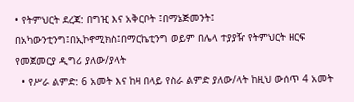• የትምህርት ደረጃ: በግዢ እና አቅርቦት ፤በማኔጅመንት፤ በአካውንቲንግ፤በኢኮኖሚክስ፤በማርኬቲንግ ወይም በሌላ ተያያዥ የትምህርት ዘርፍ የመጀመርያ ዲግሪ ያለው/ያላት
  • የሥራ ልምድ: 6 አመት እና ከዛ በላይ የስራ ልምድ ያለው/ላት ከዚህ ውሰጥ 4 አመት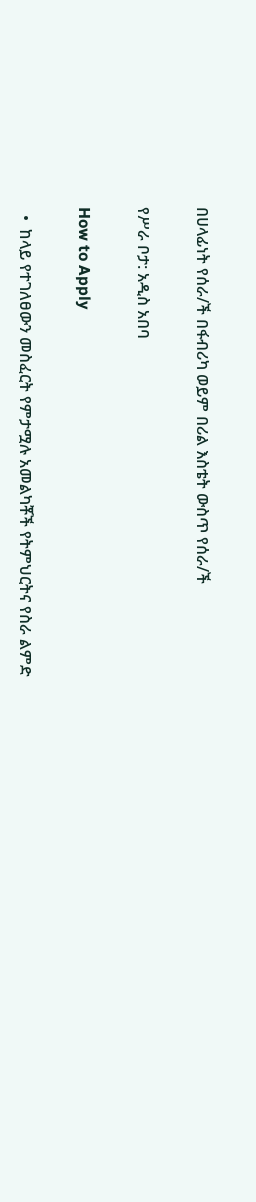በሀላፊነት የሰራ/ች በፋብሪካ ወይም በሪል እስቴት ውስጥ የሰራ/ች

የሥራ ቦታ: አዲስ አበባ

How to Apply

  •  ከላይ የተገለፀውን መስፈርት የምታሟሉ አመልካቾች የትምህርትና የስራ ልምድ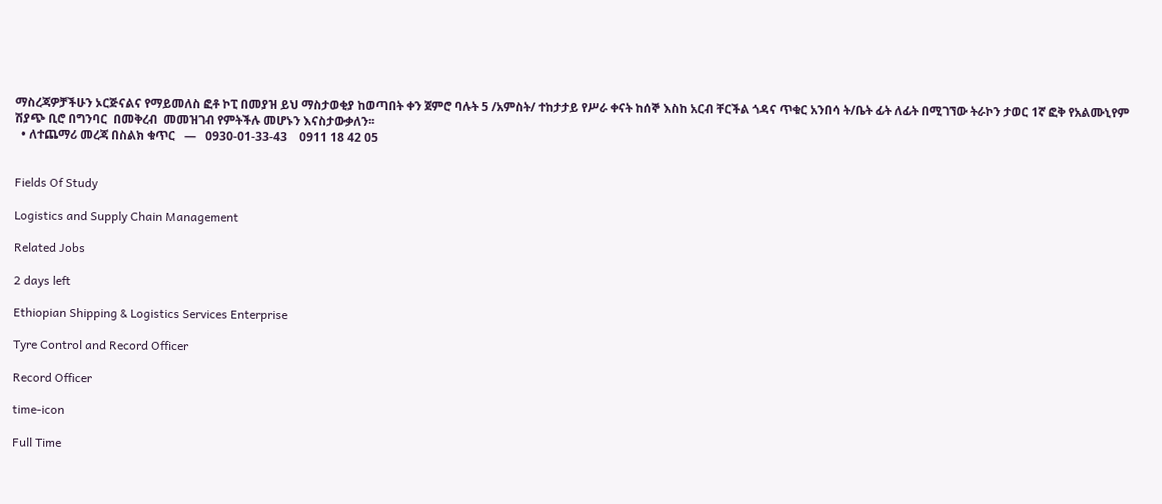ማስረጃዎቻችሁን ኦርጅናልና የማይመለስ ፎቶ ኮፒ በመያዝ ይህ ማስታወቂያ ከወጣበት ቀን ጀምሮ ባሉት 5 /አምስት/ ተከታታይ የሥራ ቀናት ከሰኞ እስከ አርብ ቸርችል ጎዳና ጥቁር አንበሳ ት/ቤት ፊት ለፊት በሚገኘው ትራኮን ታወር 1ኛ ፎቅ የአልሙኒየም ሽያጭ ቢሮ በግንባር  በመቅረብ  መመዝገብ የምትችሉ መሆኑን እናስታውቃለን፡፡
  • ለተጨማሪ መረጃ በስልክ ቁጥር   —   0930-01-33-43    0911 18 42 05


Fields Of Study

Logistics and Supply Chain Management

Related Jobs

2 days left

Ethiopian Shipping & Logistics Services Enterprise

Tyre Control and Record Officer

Record Officer

time-icon

Full Time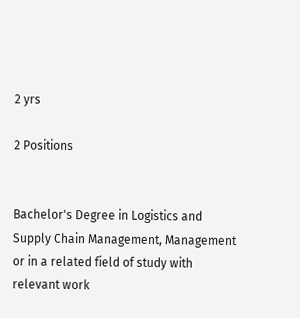2 yrs

2 Positions


Bachelor's Degree in Logistics and Supply Chain Management, Management or in a related field of study with relevant work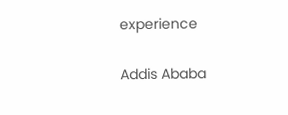experience

Addis Ababa